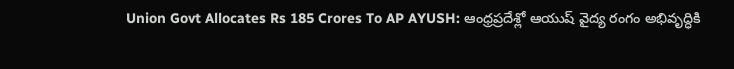Union Govt Allocates Rs 185 Crores To AP AYUSH: ఆంధ్రప్రదేశ్లో ఆయుష్ వైద్య రంగం అభివృద్ధికి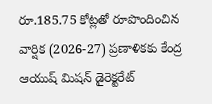రూ.185.75 కోట్లతో రూపొందించిన వార్షిక (2026-27) ప్రణాళికకు కేంద్ర ఆయుష్ మిషన్ డైరెక్టరేట్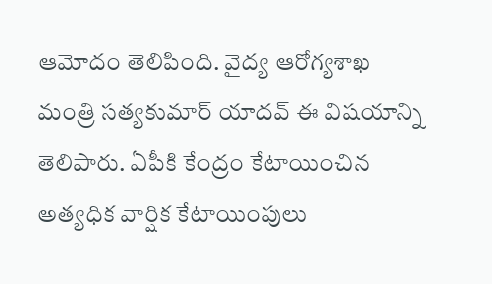ఆమోదం తెలిపింది. వైద్య ఆరోగ్యశాఖ మంత్రి సత్యకుమార్ యాదవ్ ఈ విషయాన్ని తెలిపారు. ఏపీకి కేంద్రం కేటాయించిన అత్యధిక వార్షిక కేటాయింపులు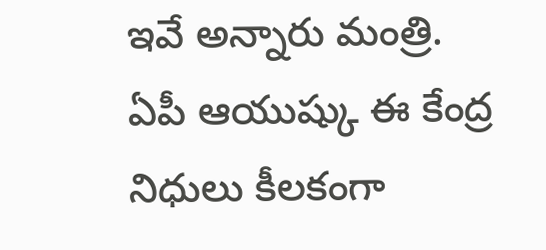ఇవే అన్నారు మంత్రి. ఏపీ ఆయుష్కు ఈ కేంద్ర నిధులు కీలకంగా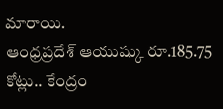మారాయి.
ఆంధ్రప్రదేశ్ ఆయుష్కు రూ.185.75 కోట్లు.. కేంద్రం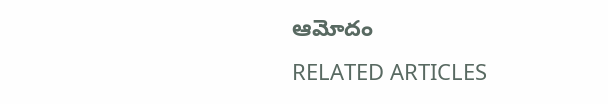ఆమోదం
RELATED ARTICLES